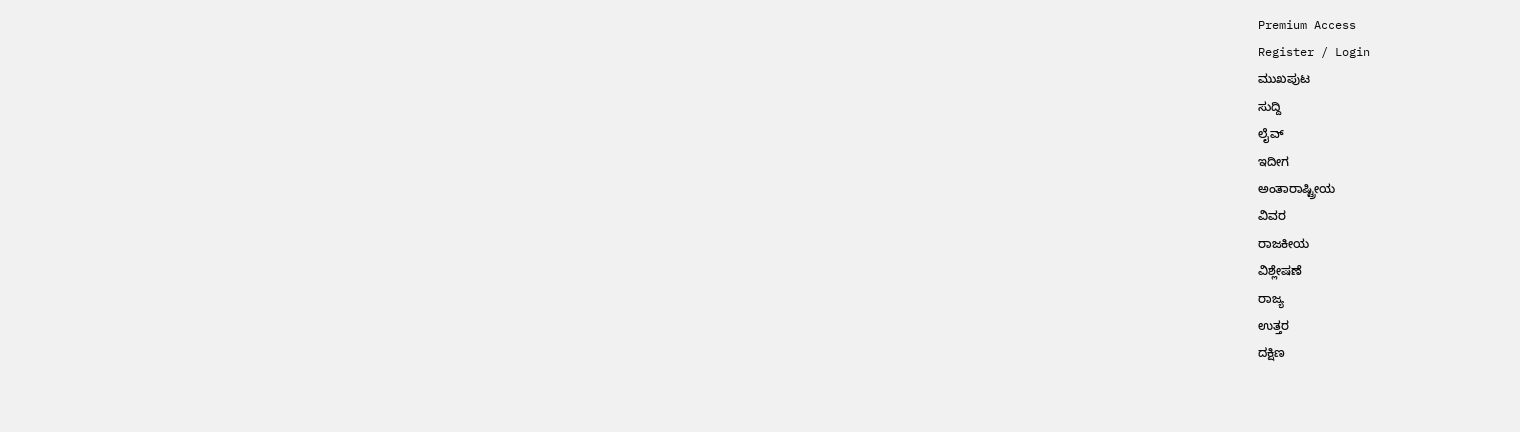Premium Access
Register / Login
ಮುಖಪುಟ
ಸುದ್ದಿ
ಲೈವ್
ಇದೀಗ
ಅಂತಾರಾಷ್ಟ್ರೀಯ
ವಿವರ
ರಾಜಕೀಯ
ವಿಶ್ಲೇಷಣೆ
ರಾಜ್ಯ
ಉತ್ತರ
ದಕ್ಷಿಣ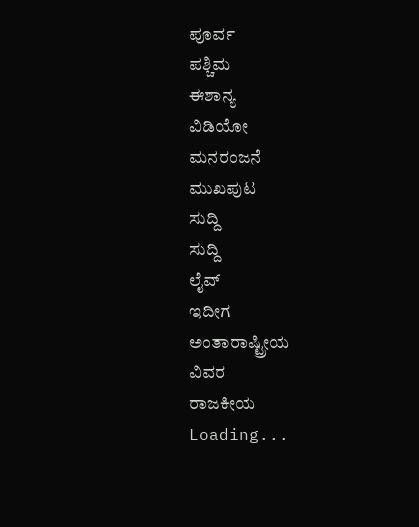ಪೂರ್ವ
ಪಶ್ಚಿಮ
ಈಶಾನ್ಯ
ವಿಡಿಯೋ
ಮನರಂಜನೆ
ಮುಖಪುಟ
ಸುದ್ದಿ
ಸುದ್ದಿ
ಲೈವ್
ಇದೀಗ
ಅಂತಾರಾಷ್ಟ್ರೀಯ
ವಿವರ
ರಾಜಕೀಯ
Loading...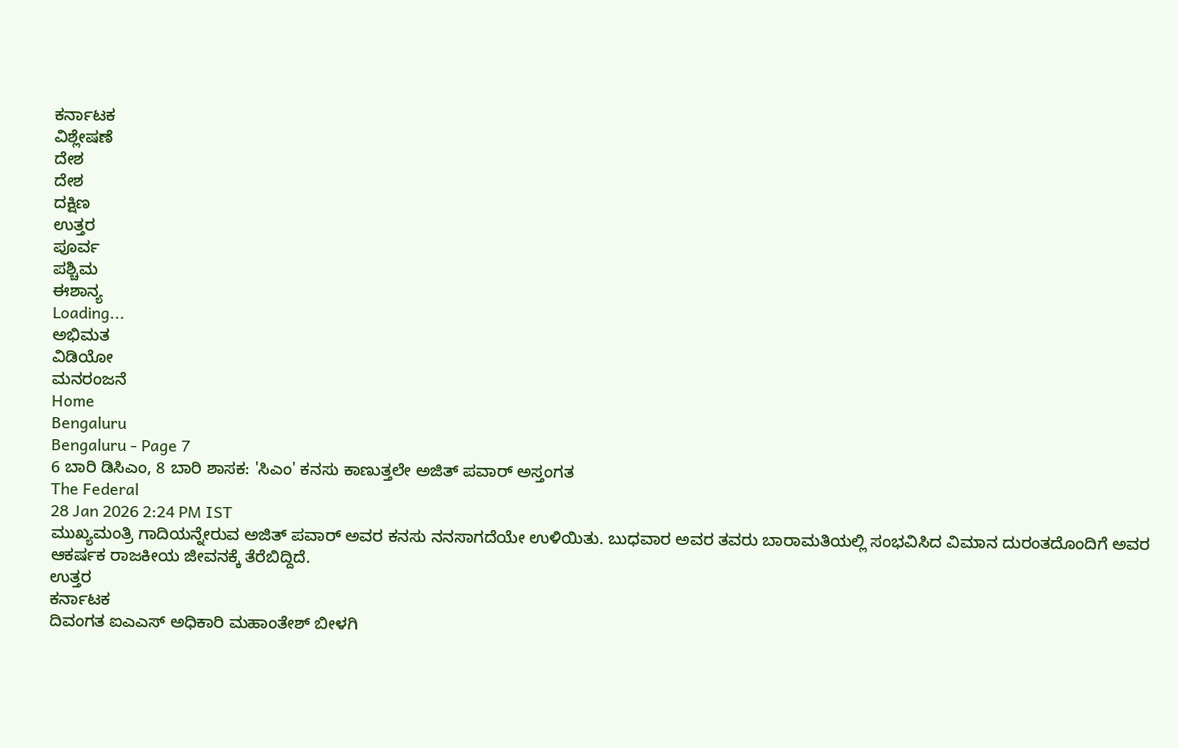ಕರ್ನಾಟಕ
ವಿಶ್ಲೇಷಣೆ
ದೇಶ
ದೇಶ
ದಕ್ಷಿಣ
ಉತ್ತರ
ಪೂರ್ವ
ಪಶ್ಚಿಮ
ಈಶಾನ್ಯ
Loading...
ಅಭಿಮತ
ವಿಡಿಯೋ
ಮನರಂಜನೆ
Home
Bengaluru
Bengaluru - Page 7
6 ಬಾರಿ ಡಿಸಿಎಂ, 8 ಬಾರಿ ಶಾಸಕ: 'ಸಿಎಂ' ಕನಸು ಕಾಣುತ್ತಲೇ ಅಜಿತ್ ಪವಾರ್ ಅಸ್ತಂಗತ
The Federal
28 Jan 2026 2:24 PM IST
ಮುಖ್ಯಮಂತ್ರಿ ಗಾದಿಯನ್ನೇರುವ ಅಜಿತ್ ಪವಾರ್ ಅವರ ಕನಸು ನನಸಾಗದೆಯೇ ಉಳಿಯಿತು. ಬುಧವಾರ ಅವರ ತವರು ಬಾರಾಮತಿಯಲ್ಲಿ ಸಂಭವಿಸಿದ ವಿಮಾನ ದುರಂತದೊಂದಿಗೆ ಅವರ ಆಕರ್ಷಕ ರಾಜಕೀಯ ಜೀವನಕ್ಕೆ ತೆರೆಬಿದ್ದಿದೆ.
ಉತ್ತರ
ಕರ್ನಾಟಕ
ದಿವಂಗತ ಐಎಎಸ್ ಅಧಿಕಾರಿ ಮಹಾಂತೇಶ್ ಬೀಳಗಿ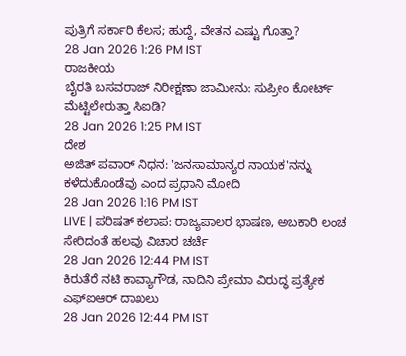ಪುತ್ರಿಗೆ ಸರ್ಕಾರಿ ಕೆಲಸ; ಹುದ್ದೆ, ವೇತನ ಎಷ್ಟು ಗೊತ್ತಾ?
28 Jan 2026 1:26 PM IST
ರಾಜಕೀಯ
ಬೈರತಿ ಬಸವರಾಜ್ ನಿರೀಕ್ಷಣಾ ಜಾಮೀನು: ಸುಪ್ರೀಂ ಕೋರ್ಟ್ ಮೆಟ್ಟಿಲೇರುತ್ತಾ ಸಿಐಡಿ?
28 Jan 2026 1:25 PM IST
ದೇಶ
ಅಜಿತ್ ಪವಾರ್ ನಿಧನ: 'ಜನಸಾಮಾನ್ಯರ ನಾಯಕ'ನನ್ನು ಕಳೆದುಕೊಂಡೆವು ಎಂದ ಪ್ರಧಾನಿ ಮೋದಿ
28 Jan 2026 1:16 PM IST
LIVE | ಪರಿಷತ್ ಕಲಾಪ: ರಾಜ್ಯಪಾಲರ ಭಾಷಣ, ಅಬಕಾರಿ ಲಂಚ ಸೇರಿದಂತೆ ಹಲವು ವಿಚಾರ ಚರ್ಚೆ
28 Jan 2026 12:44 PM IST
ಕಿರುತೆರೆ ನಟಿ ಕಾವ್ಯಾಗೌಡ, ನಾದಿನಿ ಪ್ರೇಮಾ ವಿರುದ್ಧ ಪ್ರತ್ಯೇಕ ಎಫ್ಐಆರ್ ದಾಖಲು
28 Jan 2026 12:44 PM IST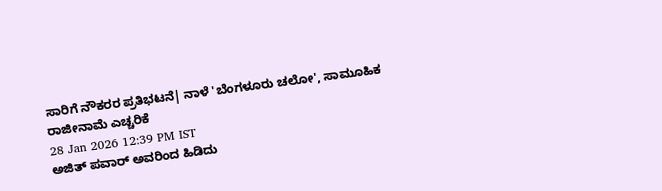ಸಾರಿಗೆ ನೌಕರರ ಪ್ರತಿಭಟನೆ| ನಾಳೆ 'ಬೆಂಗಳೂರು ಚಲೋ', ಸಾಮೂಹಿಕ ರಾಜೀನಾಮೆ ಎಚ್ಚರಿಕೆ
28 Jan 2026 12:39 PM IST
ಅಜಿತ್ ಪವಾರ್ ಅವರಿಂದ ಹಿಡಿದು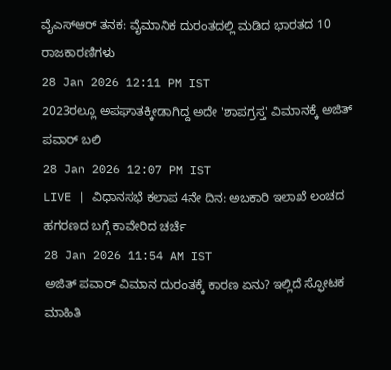ವೈಎಸ್ಆರ್ ತನಕ: ವೈಮಾನಿಕ ದುರಂತದಲ್ಲಿ ಮಡಿದ ಭಾರತದ 10 ರಾಜಕಾರಣಿಗಳು
28 Jan 2026 12:11 PM IST
2023ರಲ್ಲೂ ಅಪಘಾತಕ್ಕೀಡಾಗಿದ್ದ ಅದೇ 'ಶಾಪಗ್ರಸ್ತ' ವಿಮಾನಕ್ಕೆ ಅಜಿತ್ ಪವಾರ್ ಬಲಿ
28 Jan 2026 12:07 PM IST
LIVE | ವಿಧಾನಸಭೆ ಕಲಾಪ 4ನೇ ದಿನ: ಅಬಕಾರಿ ಇಲಾಖೆ ಲಂಚದ ಹಗರಣದ ಬಗ್ಗೆ ಕಾವೇರಿದ ಚರ್ಚೆ
28 Jan 2026 11:54 AM IST
ಅಜಿತ್ ಪವಾರ್ ವಿಮಾನ ದುರಂತಕ್ಕೆ ಕಾರಣ ಏನು? ಇಲ್ಲಿದೆ ಸ್ಫೋಟಕ ಮಾಹಿತಿ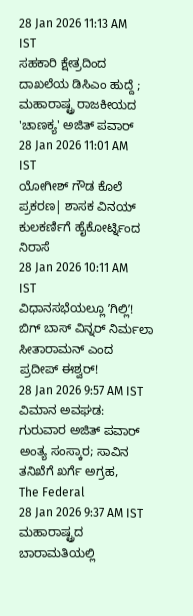28 Jan 2026 11:13 AM IST
ಸಹಕಾರಿ ಕ್ಷೇತ್ರದಿಂದ ದಾಖಲೆಯ ಡಿಸಿಎಂ ಹುದ್ದೆ ; ಮಹಾರಾಷ್ಟ್ರ ರಾಜಕೀಯದ 'ಚಾಣಕ್ಯ' ಅಜಿತ್ ಪವಾರ್
28 Jan 2026 11:01 AM IST
ಯೋಗೀಶ್ ಗೌಡ ಕೊಲೆ ಪ್ರಕರಣ| ಶಾಸಕ ವಿನಯ್ ಕುಲಕರ್ಣಿಗೆ ಹೈಕೋರ್ಟ್ನಿಂದ ನಿರಾಸೆ
28 Jan 2026 10:11 AM IST
ವಿಧಾನಸಭೆಯಲ್ಲೂ ʼಗಿಲ್ಲಿʼ! ಬಿಗ್ ಬಾಸ್ ವಿನ್ನರ್ ನಿರ್ಮಲಾ ಸೀತಾರಾಮನ್ ಎಂದ ಪ್ರದೀಪ್ ಈಶ್ವರ್!
28 Jan 2026 9:57 AM IST
ವಿಮಾನ ಅವಘಡ: ಗುರುವಾರ ಅಜಿತ್ ಪವಾರ್ ಅಂತ್ಯ ಸಂಸ್ಕಾರ; ಸಾವಿನ ತನಿಖೆಗೆ ಖರ್ಗೆ ಅಗ್ರಹ,
The Federal
28 Jan 2026 9:37 AM IST
ಮಹಾರಾಷ್ಟ್ರದ ಬಾರಾಮತಿಯಲ್ಲಿ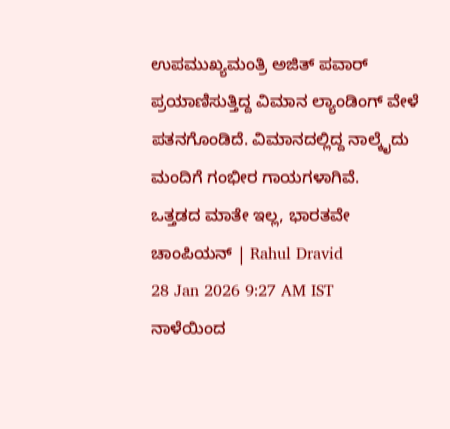ಉಪಮುಖ್ಯಮಂತ್ರಿ ಅಜಿತ್ ಪವಾರ್ ಪ್ರಯಾಣಿಸುತ್ತಿದ್ದ ವಿಮಾನ ಲ್ಯಾಂಡಿಂಗ್ ವೇಳೆ ಪತನಗೊಂಡಿದೆ. ವಿಮಾನದಲ್ಲಿದ್ದ ನಾಲ್ಕೈದು ಮಂದಿಗೆ ಗಂಭೀರ ಗಾಯಗಳಾಗಿವೆ.
ಒತ್ತಡದ ಮಾತೇ ಇಲ್ಲ, ಭಾರತವೇ ಚಾಂಪಿಯನ್ | Rahul Dravid
28 Jan 2026 9:27 AM IST
ನಾಳೆಯಿಂದ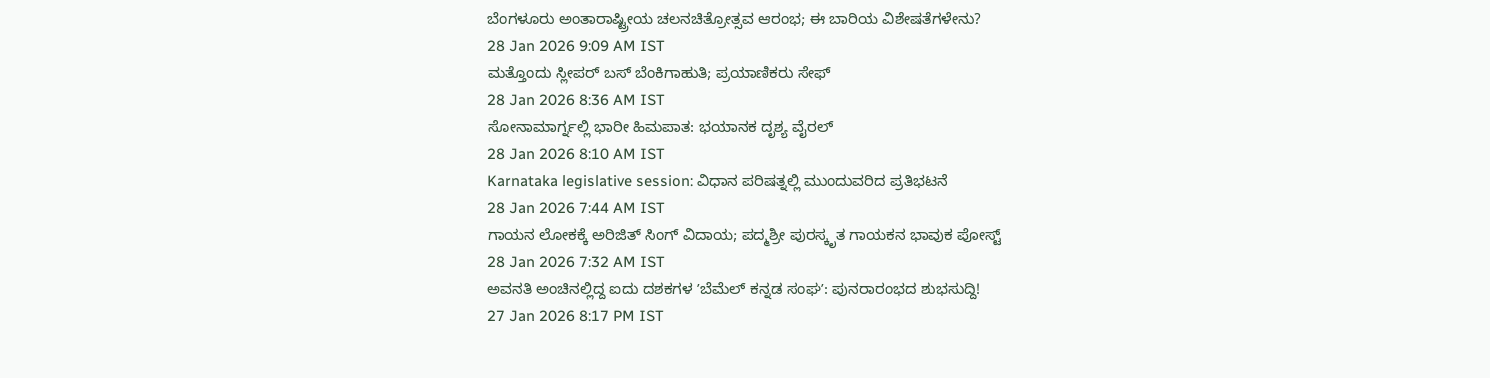ಬೆಂಗಳೂರು ಅಂತಾರಾಷ್ಟ್ರೀಯ ಚಲನಚಿತ್ರೋತ್ಸವ ಆರಂಭ; ಈ ಬಾರಿಯ ವಿಶೇಷತೆಗಳೇನು?
28 Jan 2026 9:09 AM IST
ಮತ್ತೊಂದು ಸ್ಲೀಪರ್ ಬಸ್ ಬೆಂಕಿಗಾಹುತಿ; ಪ್ರಯಾಣಿಕರು ಸೇಫ್
28 Jan 2026 8:36 AM IST
ಸೋನಾಮಾರ್ಗ್ನಲ್ಲಿ ಭಾರೀ ಹಿಮಪಾತ: ಭಯಾನಕ ದೃಶ್ಯ ವೈರಲ್
28 Jan 2026 8:10 AM IST
Karnataka legislative session: ವಿಧಾನ ಪರಿಷತ್ನಲ್ಲಿ ಮುಂದುವರಿದ ಪ್ರತಿಭಟನೆ
28 Jan 2026 7:44 AM IST
ಗಾಯನ ಲೋಕಕ್ಕೆ ಅರಿಜಿತ್ ಸಿಂಗ್ ವಿದಾಯ; ಪದ್ಮಶ್ರೀ ಪುರಸ್ಕೃತ ಗಾಯಕನ ಭಾವುಕ ಪೋಸ್ಟ್
28 Jan 2026 7:32 AM IST
ಅವನತಿ ಅಂಚಿನಲ್ಲಿದ್ದ ಐದು ದಶಕಗಳ ʼಬೆಮೆಲ್ ಕನ್ನಡ ಸಂಘʼ: ಪುನರಾರಂಭದ ಶುಭಸುದ್ದಿ!
27 Jan 2026 8:17 PM IST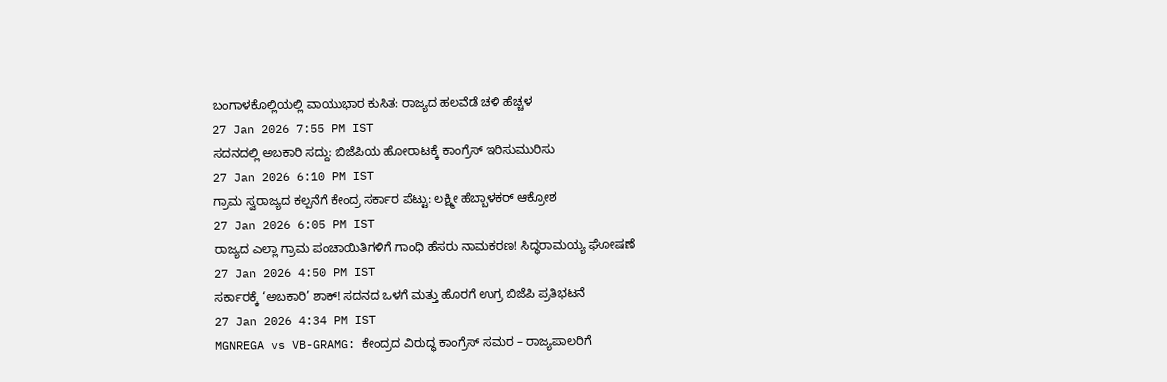ಬಂಗಾಳಕೊಲ್ಲಿಯಲ್ಲಿ ವಾಯುಭಾರ ಕುಸಿತ: ರಾಜ್ಯದ ಹಲವೆಡೆ ಚಳಿ ಹೆಚ್ಚಳ
27 Jan 2026 7:55 PM IST
ಸದನದಲ್ಲಿ ಅಬಕಾರಿ ಸದ್ದು: ಬಿಜೆಪಿಯ ಹೋರಾಟಕ್ಕೆ ಕಾಂಗ್ರೆಸ್ ಇರಿಸುಮುರಿಸು
27 Jan 2026 6:10 PM IST
ಗ್ರಾಮ ಸ್ವರಾಜ್ಯದ ಕಲ್ಪನೆಗೆ ಕೇಂದ್ರ ಸರ್ಕಾರ ಪೆಟ್ಟು: ಲಕ್ಷ್ಮೀ ಹೆಬ್ಬಾಳಕರ್ ಆಕ್ರೋಶ
27 Jan 2026 6:05 PM IST
ರಾಜ್ಯದ ಎಲ್ಲಾ ಗ್ರಾಮ ಪಂಚಾಯಿತಿಗಳಿಗೆ ಗಾಂಧಿ ಹೆಸರು ನಾಮಕರಣ! ಸಿದ್ಧರಾಮಯ್ಯ ಘೋಷಣೆ
27 Jan 2026 4:50 PM IST
ಸರ್ಕಾರಕ್ಕೆ ‘ಅಬಕಾರಿ’ ಶಾಕ್! ಸದನದ ಒಳಗೆ ಮತ್ತು ಹೊರಗೆ ಉಗ್ರ ಬಿಜೆಪಿ ಪ್ರತಿಭಟನೆ
27 Jan 2026 4:34 PM IST
MGNREGA vs VB-GRAMG: ಕೇಂದ್ರದ ವಿರುದ್ಧ ಕಾಂಗ್ರೆಸ್ ಸಮರ – ರಾಜ್ಯಪಾಲರಿಗೆ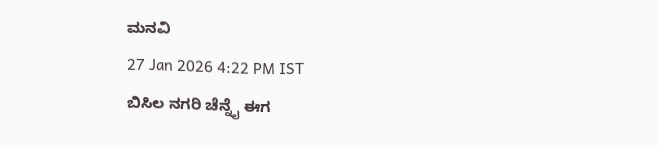ಮನವಿ
27 Jan 2026 4:22 PM IST
ಬಿಸಿಲ ನಗರಿ ಚೆನ್ನೈ ಈಗ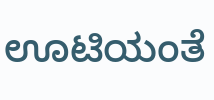ಊಟಿಯಂತೆ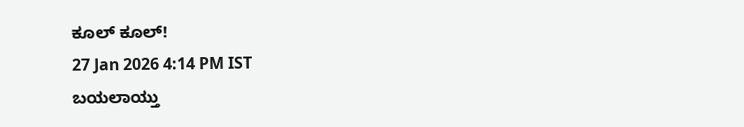ಕೂಲ್ ಕೂಲ್!
27 Jan 2026 4:14 PM IST
ಬಯಲಾಯ್ತು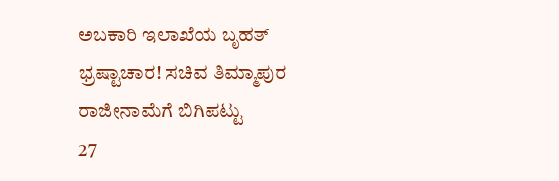ಅಬಕಾರಿ ಇಲಾಖೆಯ ಬೃಹತ್ ಭ್ರಷ್ಟಾಚಾರ! ಸಚಿವ ತಿಮ್ಮಾಪುರ ರಾಜೀನಾಮೆಗೆ ಬಿಗಿಪಟ್ಟು
27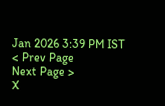Jan 2026 3:39 PM IST
< Prev Page
Next Page >
X